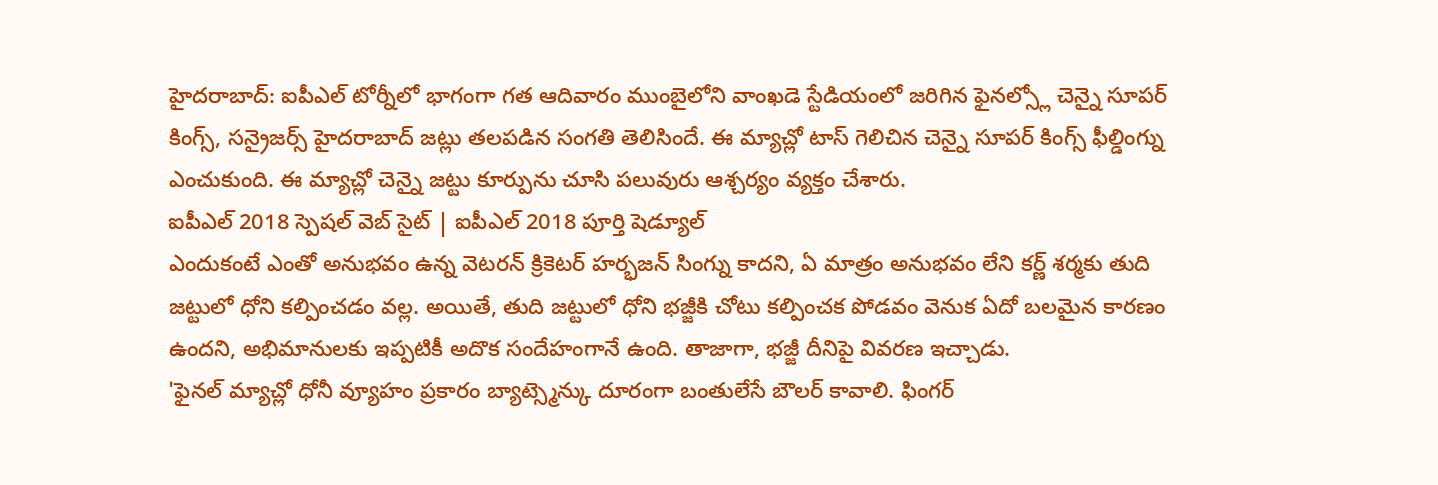హైదరాబాద్: ఐపీఎల్ టోర్నీలో భాగంగా గత ఆదివారం ముంబైలోని వాంఖడె స్టేడియంలో జరిగిన ఫైనల్స్లో చెన్నై సూపర్ కింగ్స్, సన్రైజర్స్ హైదరాబాద్ జట్లు తలపడిన సంగతి తెలిసిందే. ఈ మ్యాచ్లో టాస్ గెలిచిన చెన్నై సూపర్ కింగ్స్ ఫీల్డింగ్ను ఎంచుకుంది. ఈ మ్యాచ్లో చెన్నై జట్టు కూర్పును చూసి పలువురు ఆశ్చర్యం వ్యక్తం చేశారు.
ఐపీఎల్ 2018 స్పెషల్ వెబ్ సైట్ | ఐపీఎల్ 2018 పూర్తి షెడ్యూల్
ఎందుకంటే ఎంతో అనుభవం ఉన్న వెటరన్ క్రికెటర్ హర్భజన్ సింగ్ను కాదని, ఏ మాత్రం అనుభవం లేని కర్ణ్ శర్మకు తుది జట్టులో ధోని కల్పించడం వల్ల. అయితే, తుది జట్టులో ధోని భజ్జీకి చోటు కల్పించక పోడవం వెనుక ఏదో బలమైన కారణం ఉందని, అభిమానులకు ఇప్పటికీ అదొక సందేహంగానే ఉంది. తాజాగా, భజ్జీ దీనిపై వివరణ ఇచ్చాడు.
'ఫైనల్ మ్యాచ్లో ధోనీ వ్యూహం ప్రకారం బ్యాట్స్మెన్కు దూరంగా బంతులేసే బౌలర్ కావాలి. ఫింగర్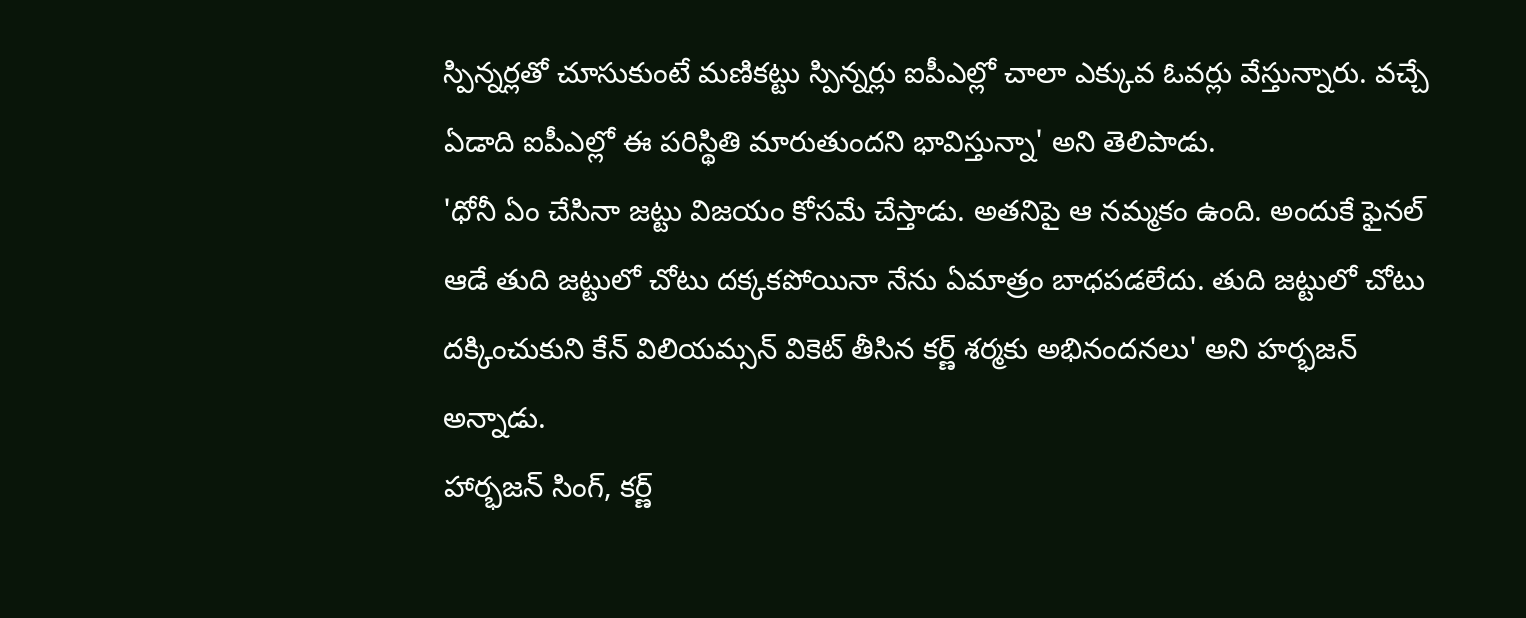స్పిన్నర్లతో చూసుకుంటే మణికట్టు స్పిన్నర్లు ఐపీఎల్లో చాలా ఎక్కువ ఓవర్లు వేస్తున్నారు. వచ్చే ఏడాది ఐపీఎల్లో ఈ పరిస్థితి మారుతుందని భావిస్తున్నా' అని తెలిపాడు.
'ధోనీ ఏం చేసినా జట్టు విజయం కోసమే చేస్తాడు. అతనిపై ఆ నమ్మకం ఉంది. అందుకే ఫైనల్ ఆడే తుది జట్టులో చోటు దక్కకపోయినా నేను ఏమాత్రం బాధపడలేదు. తుది జట్టులో చోటు దక్కించుకుని కేన్ విలియమ్సన్ వికెట్ తీసిన కర్ణ్ శర్మకు అభినందనలు' అని హర్భజన్ అన్నాడు.
హార్భజన్ సింగ్, కర్ణ్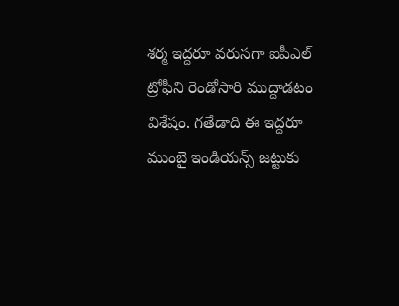శర్మ ఇద్దరూ వరుసగా ఐపీఎల్ ట్రోఫీని రెండోసారి ముద్దాడటం విశేషం. గతేడాది ఈ ఇద్దరూ ముంబై ఇండియన్స్ జట్టుకు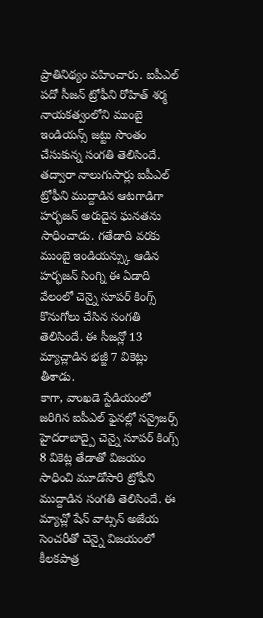ప్రాతినిథ్యం వహించారు. ఐపీఎల్ పదో సీజన్ ట్రోఫీని రోహిత్ శర్మ నాయకత్వంలోని ముంబై ఇండియన్స్ జట్టు సొంతం చేసుకున్న సంగతి తెలిసిందే.
తద్వారా నాలుగుసార్లు ఐపీఎల్ ట్రోఫీని ముద్దాడిన ఆటగాడిగా హర్భజన్ అరుదైన ఘనతను సాధించాడు. గతేడాది వరకు ముంబై ఇండియన్స్కు ఆడిన హర్భజన్ సింగ్ని ఈ ఏడాది వేలంలో చెన్నై సూపర్ కింగ్స్ కొనుగోలు చేసిన సంగతి తెలిసిందే. ఈ సీజన్లో 13 మ్యాచ్లాడిన భజ్జీ 7 వికెట్లు తీశాడు.
కాగా, వాంఖడె స్టేడియంలో జరిగిన ఐపీఎల్ ఫైనల్లో సన్రైజర్స్ హైదరాబాద్పై చెన్నై సూపర్ కింగ్స్ 8 వికెట్ల తేడాతో విజయం సాధించి మూడోసారి ట్రోఫీని ముద్దాడిన సంగతి తెలిసిందే. ఈ మ్యాచ్లో షేన్ వాట్సన్ అజేయ సెంచరీతో చెన్నై విజయంలో కీలకపాత్ర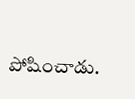పోషించాడు.